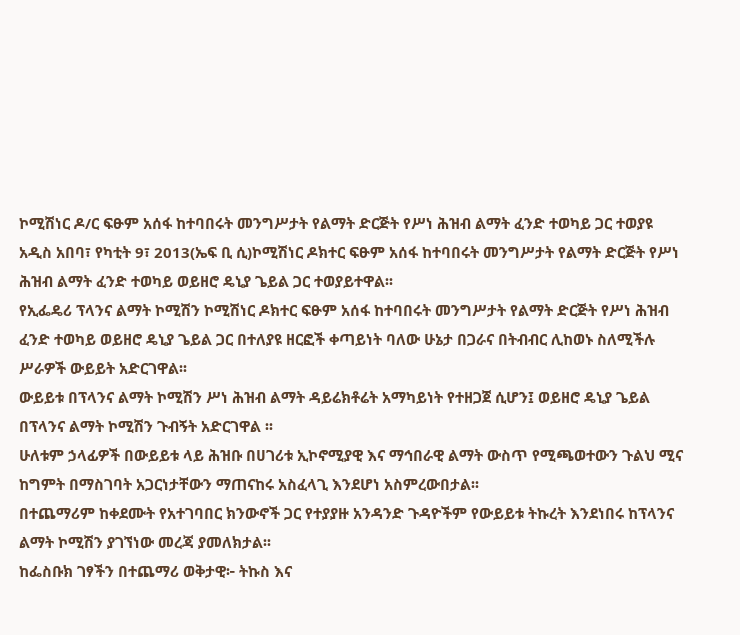ኮሚሽነር ዶ/ር ፍፁም አሰፋ ከተባበሩት መንግሥታት የልማት ድርጅት የሥነ ሕዝብ ልማት ፈንድ ተወካይ ጋር ተወያዩ
አዲስ አበባ፣ የካቲት 9፣ 2013(ኤፍ ቢ ሲ)ኮሚሽነር ዶክተር ፍፁም አሰፋ ከተባበሩት መንግሥታት የልማት ድርጅት የሥነ ሕዝብ ልማት ፈንድ ተወካይ ወይዘሮ ዴኒያ ጌይል ጋር ተወያይተዋል፡፡
የኢፌዴሪ ፕላንና ልማት ኮሚሽን ኮሚሽነር ዶክተር ፍፁም አሰፋ ከተባበሩት መንግሥታት የልማት ድርጅት የሥነ ሕዝብ ፈንድ ተወካይ ወይዘሮ ዴኒያ ጌይል ጋር በተለያዩ ዘርፎች ቀጣይነት ባለው ሁኔታ በጋራና በትብብር ሊከወኑ ስለሚችሉ ሥራዎች ውይይት አድርገዋል፡፡
ውይይቱ በፕላንና ልማት ኮሚሽን ሥነ ሕዝብ ልማት ዳይሬክቶሬት አማካይነት የተዘጋጀ ሲሆን፤ ወይዘሮ ዴኒያ ጌይል በፕላንና ልማት ኮሚሽን ጉብኝት አድርገዋል ፡፡
ሁለቱም ኃላፊዎች በውይይቱ ላይ ሕዝቡ በሀገሪቱ ኢኮኖሚያዊ እና ማኅበራዊ ልማት ውስጥ የሚጫወተውን ጉልህ ሚና ከግምት በማስገባት አጋርነታቸውን ማጠናከሩ አስፈላጊ እንደሆነ አስምረውበታል፡፡
በተጨማሪም ከቀደሙት የአተገባበር ክንውኖች ጋር የተያያዙ አንዳንድ ጉዳዮችም የውይይቱ ትኩረት እንደነበሩ ከፕላንና ልማት ኮሚሽን ያገኘነው መረጃ ያመለክታል፡፡
ከፌስቡክ ገፃችን በተጨማሪ ወቅታዊ፦ ትኩስ እና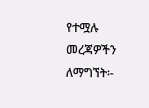የተሟሉ መረጃዎችን ለማግኘት፡-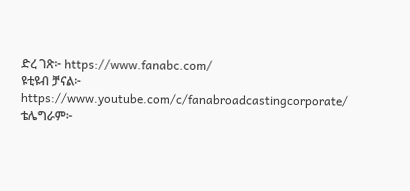ድረ ገጽ፦ https://www.fanabc.com/
ዩቲዩብ ቻናል፦ https://www.youtube.com/c/fanabroadcastingcorporate/
ቴሌግራም፦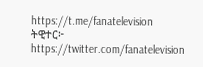https://t.me/fanatelevision
ትዊተር፦ https://twitter.com/fanatelevision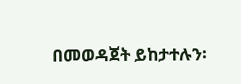በመወዳጀት ይከታተሉን፡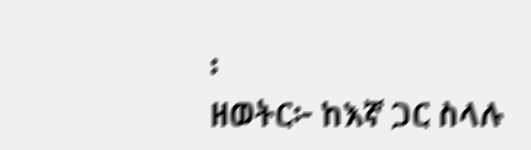፡
ዘወትር፦ ከእኛ ጋር ስላሉ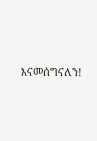እናመሰግናለን!